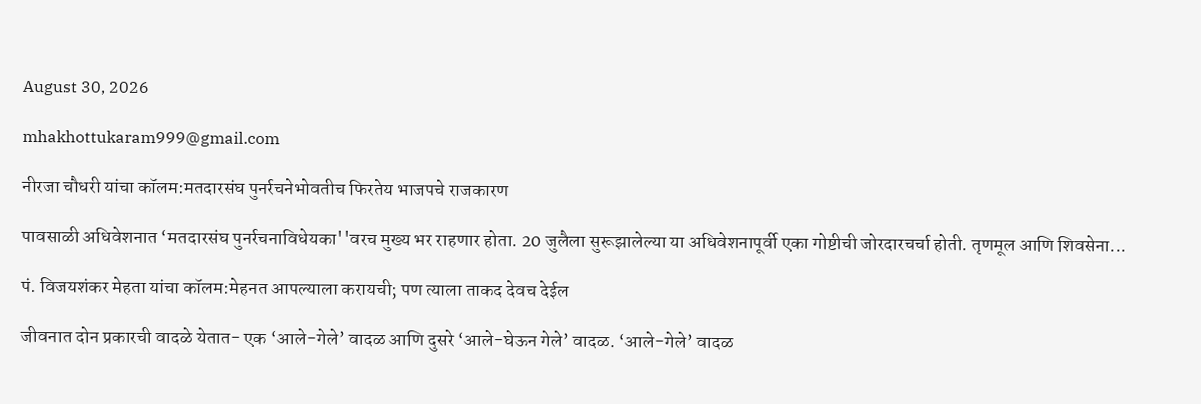August 30, 2026

mhakhottukaram999@gmail.com

नीरजा चौधरी यांचा कॉलम:मतदारसंघ पुनर्रचनेभोवतीच फिरतेय भाजपचे राजकारण

पावसाळी अधिवेशनात ‘मतदारसंघ पुनर्रचनाविधेयका''वरच मुख्य भर राहणार होता. 20 जुलैला सुरूझालेल्या या अधिवेशनापूर्वी एका गोष्टीची जोरदारचर्चा होती. तृणमूल आणि शिवसेना...

पं. विजयशंकर मेहता यांचा कॉलम:मेहनत आपल्याला करायची; पण त्याला ताकद देवच देईल

जीवनात दोन प्रकारची वादळे येतात- एक ‘आले-गेले’ वादळ आणि दुसरे ‘आले-घेऊन गेले’ वादळ. ‘आले-गेले’ वादळ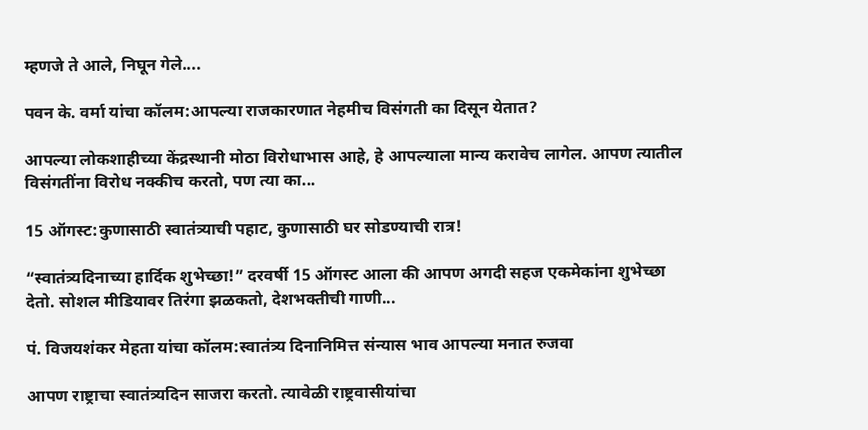म्हणजे ते आले, निघून गेले....

पवन के. वर्मा यांचा कॉलम:आपल्या राजकारणात नेहमीच विसंगती का दिसून येतात?

आपल्या लोकशाहीच्या केंद्रस्थानी मोठा विरोधाभास आहे, हे आपल्याला मान्य करावेच लागेल. आपण त्यातील विसंगतींना विरोध नक्कीच करतो, पण त्या का...

15 ऑगस्ट:कुणासाठी स्वातंत्र्याची पहाट, कुणासाठी घर सोडण्याची रात्र!

“स्वातंत्र्यदिनाच्या हार्दिक शुभेच्छा!” दरवर्षी 15 ऑगस्ट आला की आपण अगदी सहज एकमेकांना शुभेच्छा देतो. सोशल मीडियावर तिरंगा झळकतो, देशभक्तीची गाणी...

पं. विजयशंकर मेहता यांचा कॉलम:स्वातंत्र्य दिनानिमित्त संन्यास भाव आपल्या मनात रुजवा

आपण राष्ट्राचा स्वातंत्र्यदिन साजरा करतो. त्यावेळी राष्ट्रवासीयांचा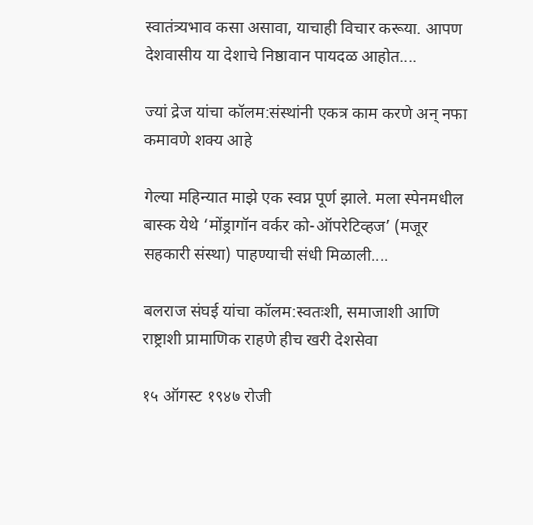स्वातंत्र्यभाव कसा असावा, याचाही विचार करूया. आपण देशवासीय या देशाचे निष्ठावान पायदळ आहोत....

ज्यां द्रेज यांचा कॉलम:संस्थांनी एकत्र काम करणे अन् नफा कमावणे शक्य आहे

गेल्या महिन्यात माझे एक स्वप्न पूर्ण झाले. मला स्पेनमधील बास्क येथे ‘मोंड्रागॉन वर्कर को-ऑपरेटिव्हज’ (मजूर सहकारी संस्था) पाहण्याची संधी मिळाली....

बलराज संघई यांचा कॉलम:स्वतःशी, समाजाशी आणि राष्ट्राशी प्रामाणिक राहणे हीच खरी देशसेवा

१५ ऑगस्ट १९४७ रोजी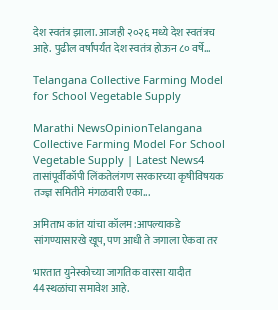देश स्वतंत्र झाला. आजही २०२६ मध्ये देश स्वतंत्रच आहे. पुढील वर्षांपर्यंत देश स्वतंत्र होऊन ८० वर्षे...

Telangana Collective Farming Model for School Vegetable Supply

Marathi NewsOpinionTelangana Collective Farming Model For School Vegetable Supply | Latest News4 तासांपूर्वीकॉपी लिंकतेलंगण सरकारच्या कृषीविषयक तज्ज्ञ समितीने मंगळवारी एका...

अमिताभ कांत यांचा कॉलम:आपल्याकडे सांगण्यासारखे खूप, पण आधी ते जगाला ऐकवा तर

भारतात युनेस्कोच्या जागतिक वारसा यादीत 44स्थळांचा समावेश आहे.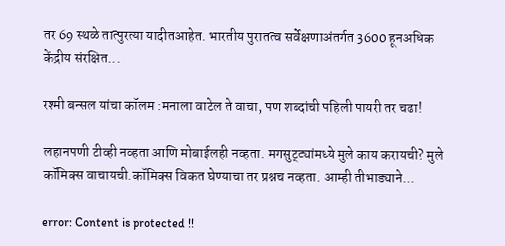तर 69 स्थळे तात्पुरत्या यादीतआहेत. भारतीय पुरातत्व सर्वेक्षणाअंतर्गत 3600 हूनअधिक केंद्रीय संरक्षित...

रश्मी बन्सल यांचा कॉलम :मनाला वाटेल ते वाचा, पण शब्दांची पहिली पायरी तर चढा!

लहानपणी टीव्ही नव्हता आणि मोबाईलही नव्हता. मगसुट्ट्यांमध्ये मुले काय करायची? मुले कॉमिक्स वाचायची.कॉमिक्स विकत घेण्याचा तर प्रश्नच नव्हता. आम्ही तीभाड्याने...

error: Content is protected !!